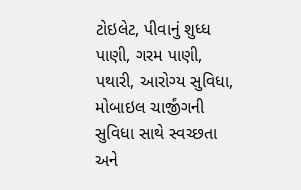ટોઇલેટ, પીવાનું શુધ્ધ પાણી, ગરમ પાણી, પથારી, આરોગ્ય સુવિધા, મોબાઇલ ચાર્જીંગની સુવિધા સાથે સ્વચ્છતા અને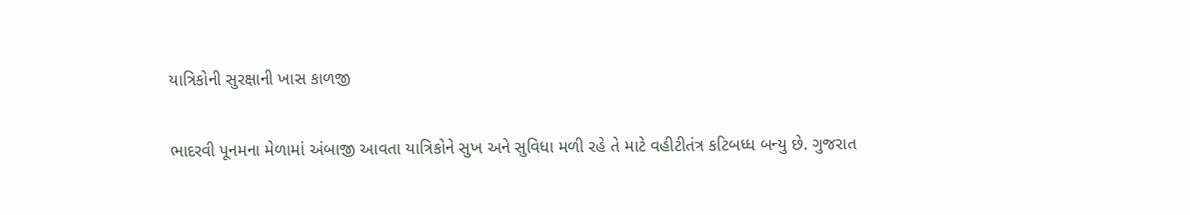યાત્રિકોની સુરક્ષાની ખાસ કાળજી

ભાદરવી પૂનમના મેળામાં અંબાજી આવતા યાત્રિકોને સુખ અને સુવિધા મળી રહે તે માટે વહીટીતંત્ર કટિબધ્ધ બન્યુ છે. ગુજરાત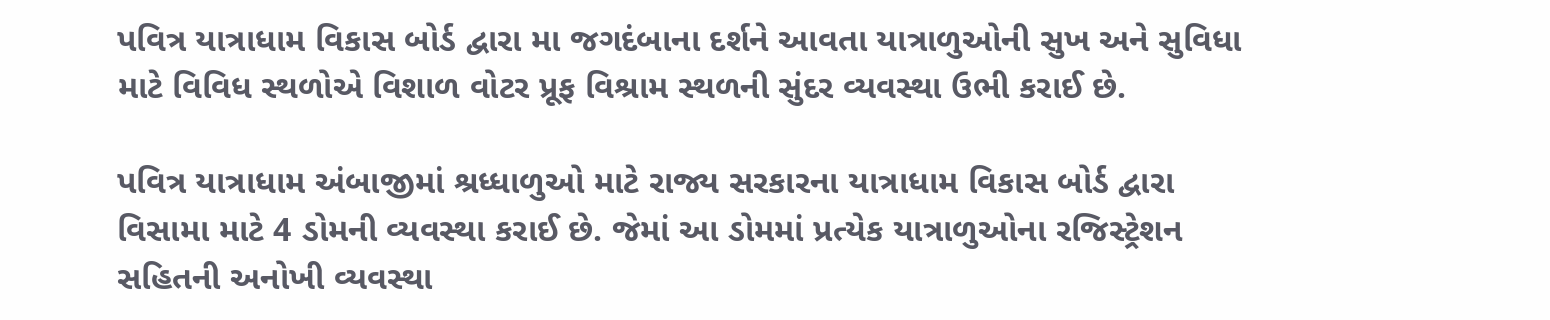પવિત્ર યાત્રાધામ વિકાસ બોર્ડ દ્વારા મા જગદંબાના દર્શને આવતા યાત્રાળુઓની સુખ અને સુવિધા માટે વિવિધ સ્થળોએ વિશાળ વોટર પ્રૂફ વિશ્રામ સ્થળની સુંદર વ્યવસ્થા ઉભી કરાઈ છે.

પવિત્ર યાત્રાધામ અંબાજીમાં શ્રધ્ધાળુઓ માટે રાજ્ય સરકારના યાત્રાધામ વિકાસ બોર્ડ દ્વારા વિસામા માટે 4 ડોમની વ્યવસ્થા કરાઈ છે. જેમાં આ ડોમમાં પ્રત્યેક યાત્રાળુઓના રજિસ્ટ્રેશન સહિતની અનોખી વ્યવસ્થા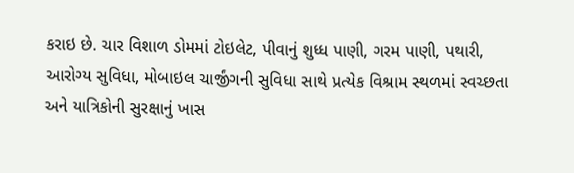કરાઇ છે. ચાર વિશાળ ડોમમાં ટોઇલેટ, પીવાનું શુધ્ધ પાણી, ગરમ પાણી, પથારી, આરોગ્ય સુવિધા, મોબાઇલ ચાર્જીંગની સુવિધા સાથે પ્રત્યેક વિશ્રામ સ્થળમાં સ્વચ્છતા અને યાત્રિકોની સુરક્ષાનું ખાસ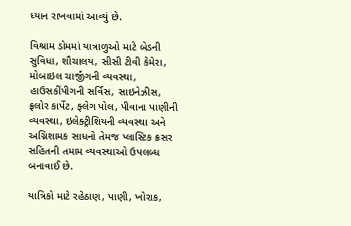ધ્યાન રાખવામાં આવ્યું છે.

વિશ્રામ ડોમમાં યાત્રાળુઓ માટે બેડની સુવિધા, શૌચાલય, સીસી ટીવી કેમેરા, મોબાઇલ ચાર્જીંગની વ્યવસ્થા, હાઉસકીંપીગની સર્વિસ, સાઇનેઝીસ, ફ્રલોર કાર્પેટ, ફ્લેગ પોલ, પીવાના પાણીની વ્યવસ્થા, ઇલેક્ટ્રીશિયની વ્યવસ્થા અને અગ્નિશામક સાધનો તેમજ પ્લાસ્ટિક ક્રસર સહિતની તમામ વ્યવસ્થાઓ ઉપલબ્ધ બનાવાઈ છે.

યાત્રિકો માટે રહેઠાણ, પાણી, ખોરાક,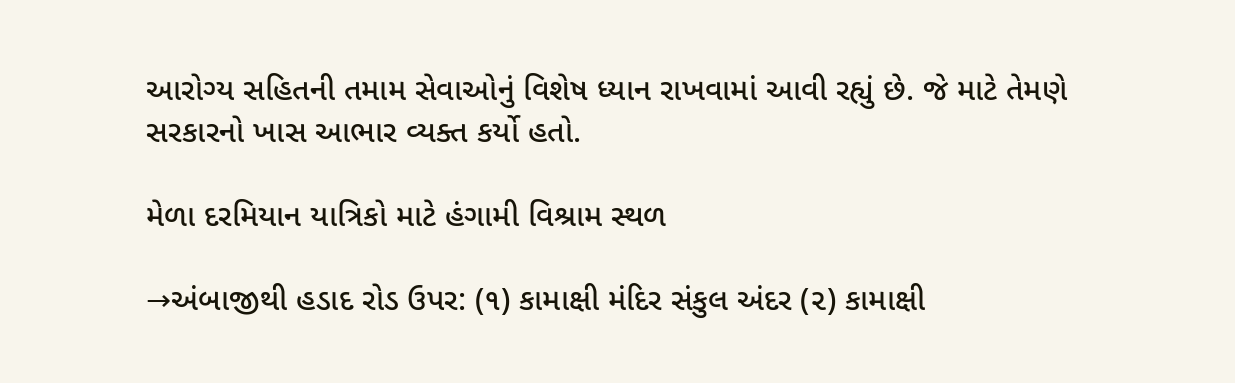આરોગ્ય સહિતની તમામ સેવાઓનું વિશેષ ધ્યાન રાખવામાં આવી રહ્યું છે. જે માટે તેમણે સરકારનો ખાસ આભાર વ્યક્ત કર્યો હતો.

મેળા દરમિયાન યાત્રિકો માટે હંગામી વિશ્રામ સ્થળ

→અંબાજીથી હડાદ રોડ ઉપર: (૧) કામાક્ષી મંદિર સંકુલ અંદર (૨) કામાક્ષી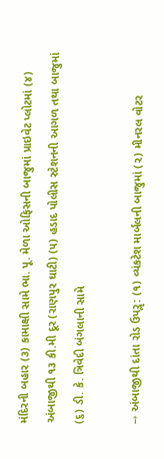મંદિરની બહાર (૩) કામાક્ષી સામે ભા. પૂ. મેળા ઓફિસની બાજુમાં પ્રાઇવેટ પ્લોટમાં (૪) અંબાજીથી ૧૩ કી.મી દૂર (રાણપુર ઘાટી) (૫) હડાદ પોલીસ સ્ટેશનની આગળ તથા બાજુમાં (૬) ડી. કે. ત્રિવેદી બંગલાની સામે

→ અંબાજીથી દાંતા રોડ ઉપરૢ: (૧) વ્યંકટેશ માર્બલની બાજુમાં (૨) મીનરલ વોટર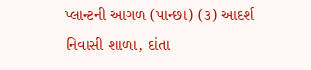પ્લાન્ટની આગળ (પાન્છા) (૩) આદર્શ નિવાસી શાળા, દાંતા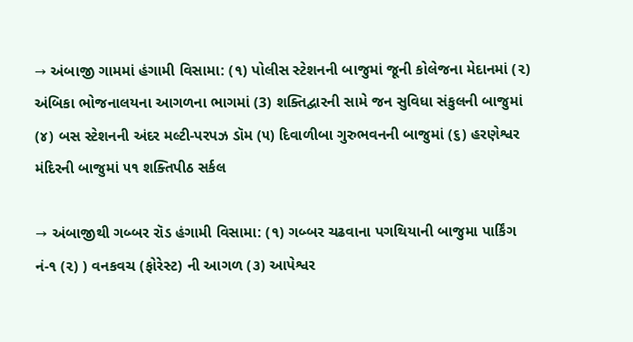→ અંબાજી ગામમાં હંગામી વિસામા: (૧) પોલીસ સ્ટેશનની બાજુમાં જૂની કોલેજના મેદાનમાં (૨) અંબિકા ભોજનાલયના આગળના ભાગમાં (3) શક્તિદ્વારની સામે જન સુવિધા સંકુલની બાજુમાં (૪) બસ સ્ટેશનની અંદર મલ્ટી-પરપઝ ડૉમ (૫) દિવાળીબા ગુરુભવનની બાજુમાં (૬) હરણેશ્વર મંદિરની બાજુમાં ૫૧ શક્તિપીઠ સર્કલ

→ અંબાજીથી ગબ્બર રૉડ હંગામી વિસામા: (૧) ગબ્બર ચઢવાના પગથિયાની બાજુમા પાર્કિંગ નં-૧ (૨) ) વનકવચ (ફોરેસ્ટ) ની આગળ (૩) આપેશ્વર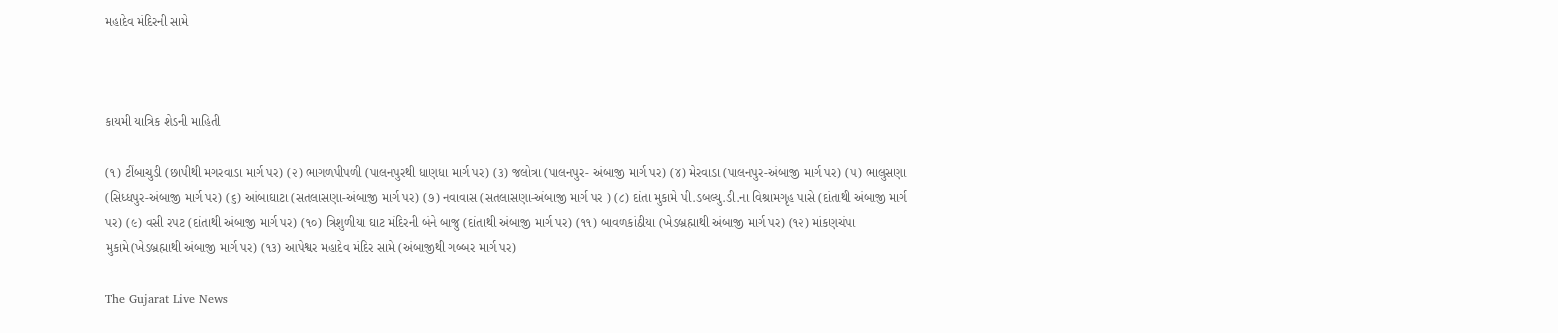મહાદેવ મંદિરની સામે



કાયમી યાત્રિક શેડની માહિતી

(૧) ટીંબાચુડી (છાપીથી મગરવાડા માર્ગ પર) (૨) ભાગળપીપળી (પાલનપુરથી ધાણધા માર્ગ પર) (૩) જલોત્રા (પાલનપુર- અંબાજી માર્ગ પર) (૪) મેરવાડા (પાલનપુર-અંબાજી માર્ગ પર) (૫) ભાલુસણા (સિધ્ધપુર-અંબાજી માર્ગ પર) (૬) આંબાઘાટા (સતલાસણા-અંબાજી માર્ગ પર) (૭) નવાવાસ (સતલાસણા-અંબાજી માર્ગ પર ) (૮) દાંતા મુકામે પી.ડબલ્યુ.ડી.ના વિશ્રામગૃહ પાસે (દાંતાથી અંબાજી માર્ગ પર) (૯) વસી રપટ (દાંતાથી અંબાજી માર્ગ પર) (૧૦) ત્રિશુળીયા ઘાટ મંદિરની બંને બાજુ (દાંતાથી અંબાજી માર્ગ પર) (૧૧) બાવળકાંઠીયા (ખેડબ્રહ્માથી અંબાજી માર્ગ પર) (૧૨) માંકણચંપા મુકામે(ખેડબ્રહ્માથી અંબાજી માર્ગ પર) (૧૩) આપેશ્વર મહાદેવ મંદિર સામે (અંબાજીથી ગબ્બર માર્ગ પર)

The Gujarat Live News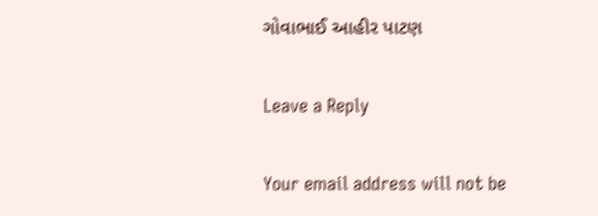ગોવાભાઈ આહીર પાટણ

Leave a Reply

Your email address will not be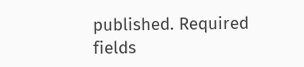published. Required fields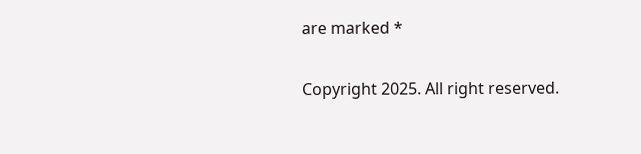are marked *

Copyright 2025. All right reserved.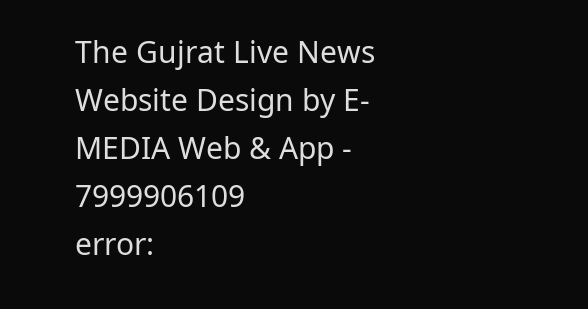The Gujrat Live News Website Design by E- MEDIA Web & App - 7999906109
error: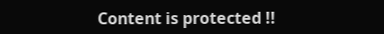Content is protected !!